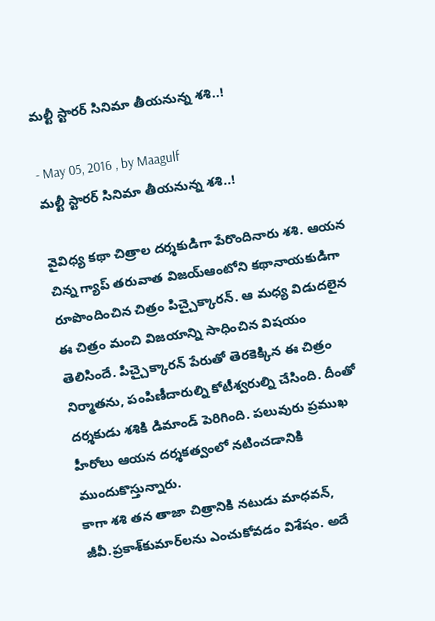మల్టీ స్టారర్ సినిమా తీయనున్న శశి..!

- May 05, 2016 , by Maagulf
మల్టీ స్టారర్ సినిమా తీయనున్న శశి..!

వైవిధ్య కథా చిత్రాల దర్శకుడిగా పేరొందినారు శశి. ఆయన చిన్న గ్యాప్ తరువాత విజయ్‌ఆంటోని కథానాయకుడిగా రూపొందించిన చిత్రం పిచ్చైక్కారన్. ఆ మధ్య విడుదలైన ఈ చిత్రం మంచి విజయాన్ని సాధించిన విషయం తెలిసిందే. పిచ్చైక్కారన్ పేరుతో తెరకెక్కిన ఈ చిత్రం నిర్మాతను, పంపిణీదారుల్ని కోటీశ్వరుల్ని చేసింది. దీంతో దర్శకుడు శశికి డిమాండ్ పెరిగింది. పలువురు ప్రముఖ హీరోలు ఆయన దర్శకత్వంలో నటించడానికి ముందుకొస్తున్నారు.
కాగా శశి తన తాజా చిత్రానికి నటుడు మాధవన్, జీవీ.ప్రకాశ్‌కుమార్‌లను ఎంచుకోవడం విశేషం. అదే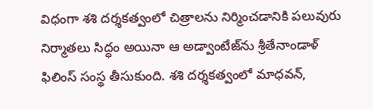విధంగా శశి దర్శకత్వంలో చిత్రాలను నిర్మించడానికి పలువురు నిర్మాతలు సిద్ధం అయినా ఆ అడ్వాంటేజ్‌ను శ్రీతేనాండాళ్ ఫిలింస్ సంస్థ తీసుకుంది. శశి దర్శకత్వంలో మాధవన్,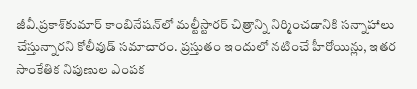జీవీ.ప్రకాశ్‌కుమార్ కాంబినేషన్‌లో మల్టీస్టారర్ చిత్రాన్ని నిర్మించడానికి సన్నాహాలు చేస్తున్నారని కోలీవుడ్ సమాచారం. ప్రస్తుతం ఇందులో నటించే హీరోయిన్లు, ఇతర సాంకేతిక నిపుణుల ఎంపక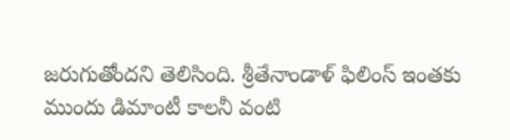జరుగుతోందని తెలిసింది. శ్రీతేనాండాళ్ ఫిలింస్ ఇంతకు ముందు డిమాంటీ కాలనీ వంటి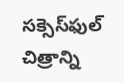సక్సెస్‌ఫుల్ చిత్రాన్ని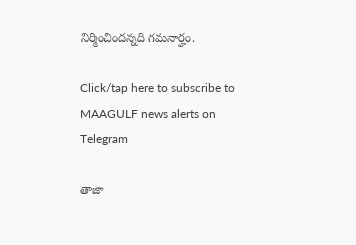నిర్మించిందన్నది గమనార్హం.

Click/tap here to subscribe to MAAGULF news alerts on Telegram

తాజా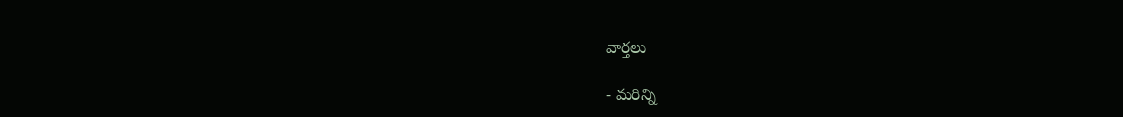వార్తలు

- మరిన్ని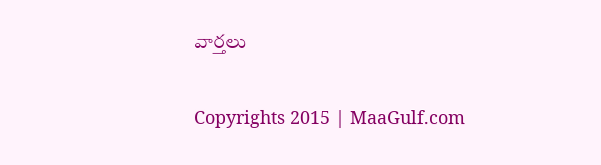వార్తలు

Copyrights 2015 | MaaGulf.com